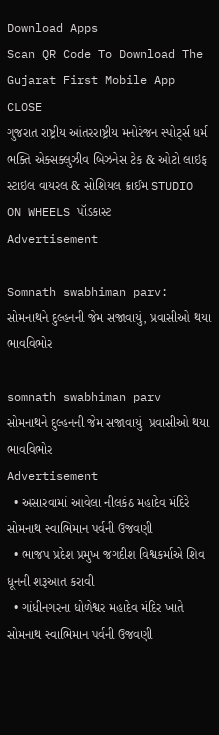Download Apps
Scan QR Code To Download The Gujarat First Mobile App CLOSE
ગુજરાત રાષ્ટ્રીય આંતરરાષ્ટ્રીય મનોરંજન સ્પોર્ટ્સ ધર્મ ભક્તિ એક્સક્લુઝીવ બિઝનેસ ટેક & ઓટો લાઇફ સ્ટાઇલ વાયરલ & સોશિયલ ક્રાઈમ STUDIO ON WHEELS પૉડકાસ્ટ
Advertisement

Somnath swabhiman parv: સોમનાથને દુલ્હનની જેમ સજાવાયું, પ્રવાસીઓ થયા ભાવવિભોર

somnath swabhiman parv  સોમનાથને દુલ્હનની જેમ સજાવાયું  પ્રવાસીઓ થયા ભાવવિભોર
Advertisement
  • અસારવામાં આવેલા નીલકંઠ મહાદેવ મંદિરે સોમનાથ સ્વાભિમાન પર્વની ઉજવણી
  • ભાજપ પ્રદેશ પ્રમુખ જગદીશ વિશ્વકર્માએ શિવ ધૂનની શરૂઆત કરાવી
  • ગાંધીનગરના ધોળેશ્વર મહાદેવ મંદિર ખાતે સોમનાથ સ્વાભિમાન પર્વની ઉજવણી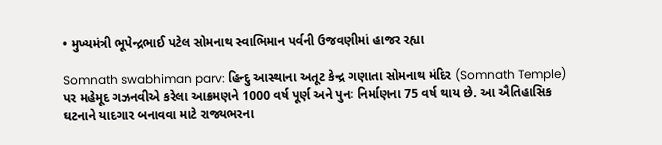• મુખ્યમંત્રી ભૂપેન્દ્રભાઈ પટેલ સોમનાથ સ્વાભિમાન પર્વની ઉજવણીમાં હાજર રહ્યા

Somnath swabhiman parv: હિન્દુ આસ્થાના અતૂટ કેન્દ્ર ગણાતા સોમનાથ મંદિર (Somnath Temple) પર મહેમૂદ ગઝનવીએ કરેલા આક્રમણને 1000 વર્ષ પૂર્ણ અને પુનઃ નિર્માણના 75 વર્ષ થાય છે. આ ઐતિહાસિક ઘટનાને યાદગાર બનાવવા માટે રાજ્યભરના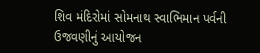શિવ મંદિરોમાં સોમનાથ સ્વાભિમાન પર્વની ઉજવણીનું આયોજન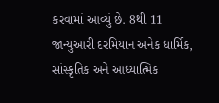કરવામાં આવ્યું છે. 8થી 11 જાન્યુઆરી દરમિયાન અનેક ધાર્મિક, સાંસ્કૃતિક અને આધ્યાત્મિક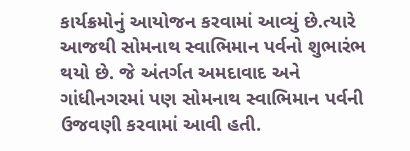કાર્યક્રમોનું આયોજન કરવામાં આવ્યું છે.ત્યારે આજથી સોમનાથ સ્વાભિમાન પર્વનો શુભારંભ થયો છે. જે અંતર્ગત અમદાવાદ અને ગાંધીનગરમાં પણ સોમનાથ સ્વાભિમાન પર્વની ઉજવણી કરવામાં આવી હતી.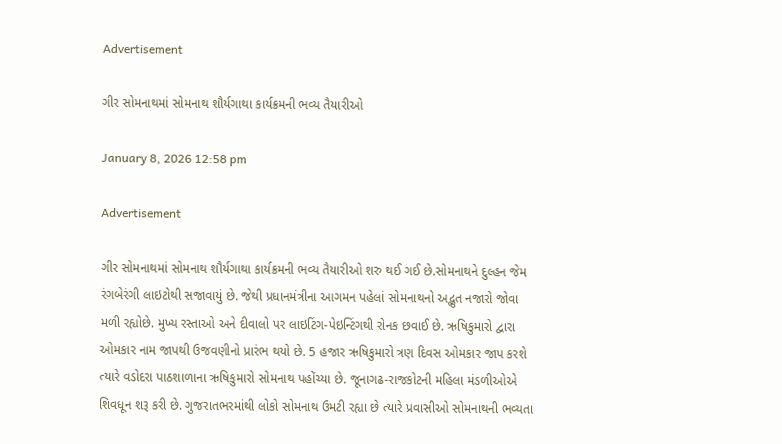Advertisement

ગીર સોમનાથમાં સોમનાથ શૌર્યગાથા કાર્યક્રમની ભવ્ય તૈયારીઓ

January 8, 2026 12:58 pm

Advertisement

ગીર સોમનાથમાં સોમનાથ શૌર્યગાથા કાર્યક્રમની ભવ્ય તૈયારીઓ શરુ થઈ ગઈ છે.સોમનાથને દુલ્હન જેમ રંગબેરંગી લાઇટોથી સજાવાયું છે. જેથી પ્રધાનમંત્રીના આગમન પહેલાં સોમનાથનો અદ્ભુત નજારો જોવા મળી રહ્યોછે. મુખ્ય રસ્તાઓ અને દીવાલો પર લાઇટિંગ-પેઇન્ટિંગથી રોનક છવાઈ છે. ઋષિકુમારો દ્વારા ઓમકાર નામ જાપથી ઉજવણીનો પ્રારંભ થયો છે. 5 હજાર ઋષિકુમારો ત્રણ દિવસ ઓમકાર જાપ કરશે ત્યારે વડોદરા પાઠશાળાના ઋષિકુમારો સોમનાથ પહોંચ્યા છે. જૂનાગઢ-રાજકોટની મહિલા મંડળીઓએ શિવધૂન શરૂ કરી છે. ગુજરાતભરમાંથી લોકો સોમનાથ ઉમટી રહ્યા છે ત્યારે પ્રવાસીઓ સોમનાથની ભવ્યતા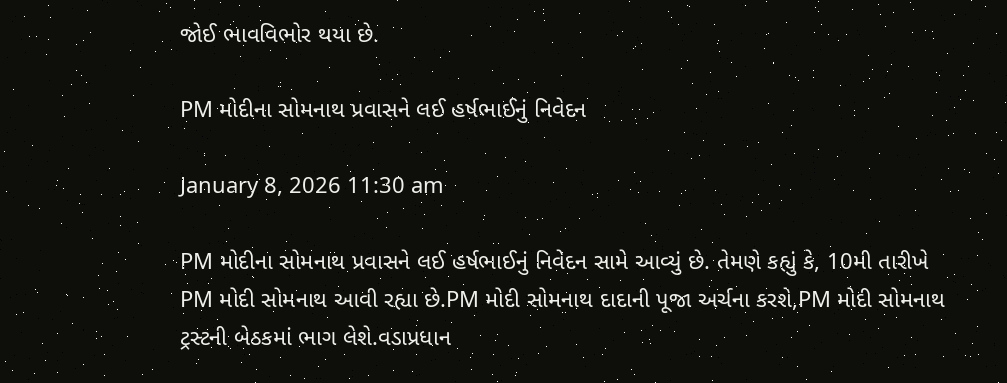જોઈ ભાવવિભોર થયા છે.

PM મોદીના સોમનાથ પ્રવાસને લઈ હર્ષભાઈનું નિવેદન

January 8, 2026 11:30 am

PM મોદીના સોમનાથ પ્રવાસને લઈ હર્ષભાઈનું નિવેદન સામે આવ્યું છે. તેમણે કહ્યું કે, 10મી તારીખે PM મોદી સોમનાથ આવી રહ્યા છે.PM મોદી સોમનાથ દાદાની પૂજા અર્ચના કરશે,PM મોદી સોમનાથ ટ્રસ્ટની બેઠકમાં ભાગ લેશે.વડાપ્રધાન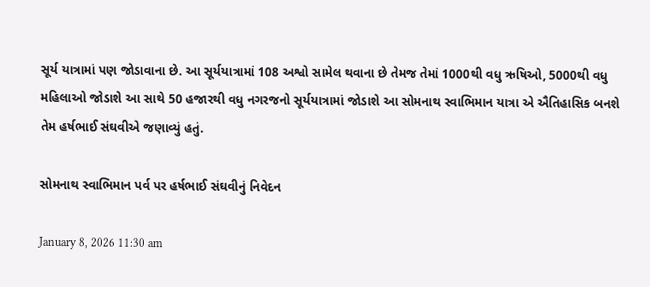સૂર્ય યાત્રામાં પણ જોડાવાના છે. આ સૂર્યયાત્રામાં 108 અશ્વો સામેલ થવાના છે તેમજ તેમાં 1000થી વધુ ઋષિઓ, 5000થી વધુ મહિલાઓ જોડાશે આ સાથે 50 હજારથી વધુ નગરજનો સૂર્યયાત્રામાં જોડાશે આ સોમનાથ સ્વાભિમાન યાત્રા એ ઐતિહાસિક બનશે તેમ હર્ષભાઈ સંઘવીએ જણાવ્યું હતું.

સોમનાથ સ્વાભિમાન પર્વ પર હર્ષભાઈ સંઘવીનું નિવેદન

January 8, 2026 11:30 am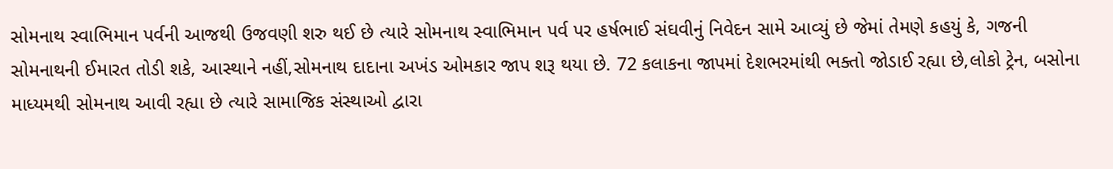સોમનાથ સ્વાભિમાન પર્વની આજથી ઉજવણી શરુ થઈ છે ત્યારે સોમનાથ સ્વાભિમાન પર્વ પર હર્ષભાઈ સંઘવીનું નિવેદન સામે આવ્યું છે જેમાં તેમણે કહયું કે, ગજની સોમનાથની ઈમારત તોડી શકે, આસ્થાને નહીં,સોમનાથ દાદાના અખંડ ઓમકાર જાપ શરૂ થયા છે. 72 કલાકના જાપમાં દેશભરમાંથી ભક્તો જોડાઈ રહ્યા છે,લોકો ટ્રેન, બસોના માધ્યમથી સોમનાથ આવી રહ્યા છે ત્યારે સામાજિક સંસ્થાઓ દ્વારા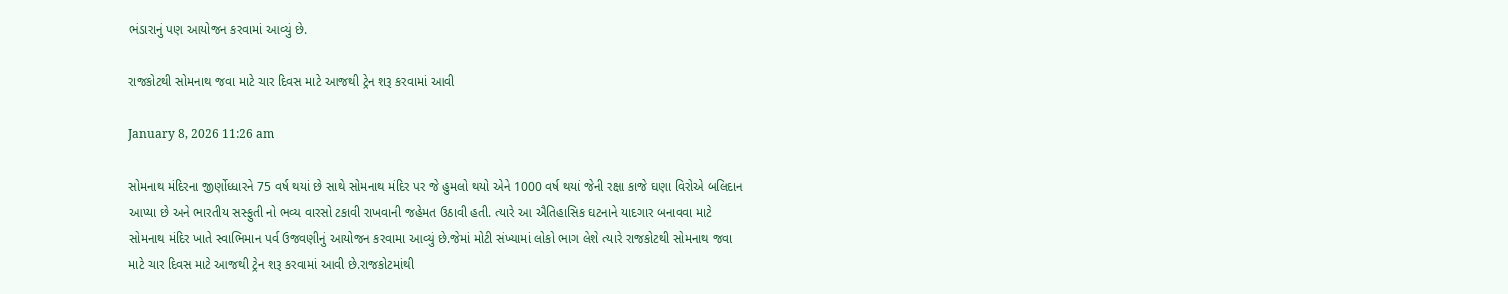ભંડારાનું પણ આયોજન કરવામાં આવ્યું છે.

રાજકોટથી સોમનાથ જવા માટે ચાર દિવસ માટે આજથી ટ્રેન શરૂ કરવામાં આવી

January 8, 2026 11:26 am

સોમનાથ મંદિરના જીર્ણોધ્ધારને 75 વર્ષ થયાં છે સાથે સોમનાથ મંદિર પર જે હુમલો થયો એને 1000 વર્ષ થયાં જેની રક્ષા કાજે ઘણા વિરોએ બલિદાન આપ્યા છે અને ભારતીય સસ્ફુતી નો ભવ્ય વારસો ટકાવી રાખવાની જહેમત ઉઠાવી હતી. ત્યારે આ ઐતિહાસિક ઘટનાને યાદગાર બનાવવા માટે સોમનાથ મંદિર ખાતે સ્વાભિમાન પર્વ ઉજવણીનું આયોજન કરવામા આવ્યું છે.જેમાં મોટી સંખ્યામાં લોકો ભાગ લેશે ત્યારે રાજકોટથી સોમનાથ જવા માટે ચાર દિવસ માટે આજથી ટ્રેન શરૂ કરવામાં આવી છે.રાજકોટમાંથી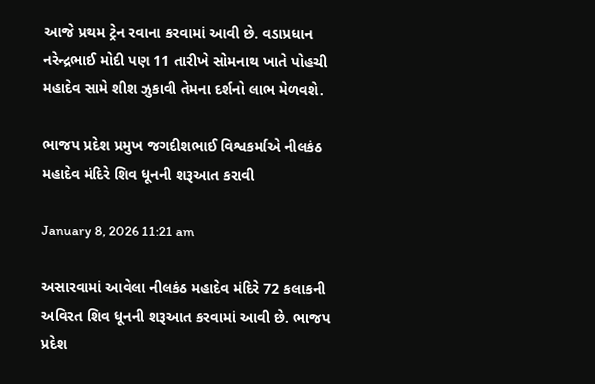આજે પ્રથમ ટ્રેન રવાના કરવામાં આવી છે. વડાપ્રધાન નરેન્દ્રભાઈ મોદી પણ 11 તારીખે સોમનાથ ખાતે પોહચી મહાદેવ સામે શીશ ઝુકાવી તેમના દર્શનો લાભ મેળવશે.

ભાજપ પ્રદેશ પ્રમુખ જગદીશભાઈ વિશ્વકર્માએ નીલકંઠ મહાદેવ મંદિરે શિવ ધૂનની શરૂઆત કરાવી

January 8, 2026 11:21 am

અસારવામાં આવેલા નીલકંઠ મહાદેવ મંદિરે 72 કલાકની અવિરત શિવ ધૂનની શરૂઆત કરવામાં આવી છે. ભાજપ પ્રદેશ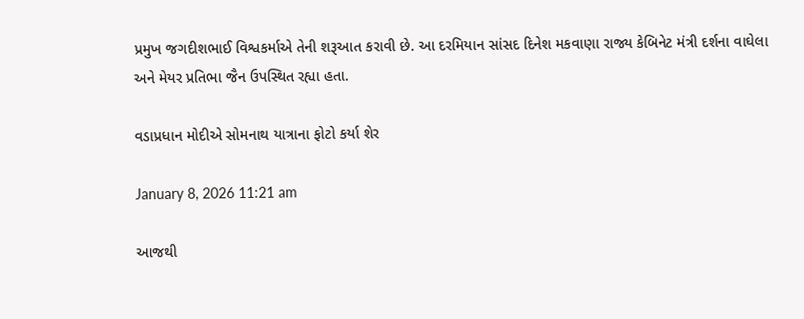પ્રમુખ જગદીશભાઈ વિશ્વકર્માએ તેની શરૂઆત કરાવી છે. આ દરમિયાન સાંસદ દિનેશ મકવાણા રાજ્ય કેબિનેટ મંત્રી દર્શના વાઘેલા અને મેયર પ્રતિભા જૈન ઉપસ્થિત રહ્યા હતા.

વડાપ્રધાન મોદીએ સોમનાથ યાત્રાના ફોટો કર્યા શેર

January 8, 2026 11:21 am

આજથી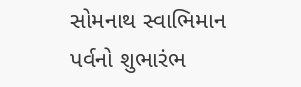સોમનાથ સ્વાભિમાન પર્વનો શુભારંભ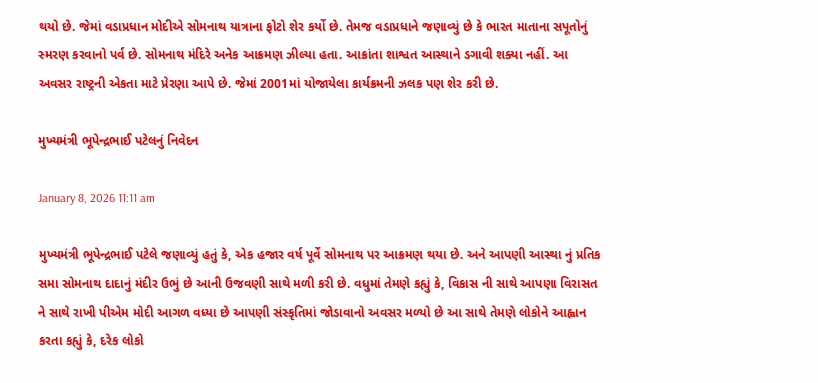થયો છે. જેમાં વડાપ્રધાન મોદીએ સોમનાથ યાત્રાના ફોટો શેર કર્યો છે. તેમજ વડાપ્રધાને જણાવ્યું છે કે ભારત માતાના સપૂતોનું સ્મરણ કરવાનો પર્વ છે. સોમનાથ મંદિરે અનેક આક્રમણ ઝીલ્યા હતા. આક્રાંતા શાશ્વત આસ્થાને ડગાવી શક્યા નહીં. આ અવસર રાષ્ટ્રની એકતા માટે પ્રેરણા આપે છે. જેમાં 2001માં યોજાયેલા કાર્યક્રમની ઝલક પણ શેર કરી છે.

મુખ્યમંત્રી ભૂપેન્દ્રભાઈ પટેલનું નિવેદન

January 8, 2026 11:11 am

મુખ્યમંત્રી ભૂપેન્દ્રભાઈ પટેલે જણાવ્યું હતું કે, એક હજાર વર્ષ પૂર્વે સોમનાથ પર આક્રમણ થયા છે. અને આપણી આસ્થા નું પ્રતિક સમા સોમનાથ દાદાનું મંદીર ઉભું છે આની ઉજવણી સાથે મળી કરી છે. વધુમાં તેમણે કહ્યું કે, વિકાસ ની સાથે આપણા વિરાસત ને સાથે રાખી પીએમ મોદી આગળ વધ્યા છે આપણી સંસ્કૃતિમાં જોડાવાનો અવસર મળ્યો છે આ સાથે તેમણે લોકોને આહ્વાન કરતા કહ્યું કે, દરેક લોકો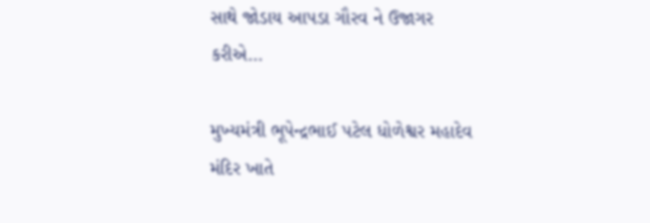સાથે જોડાય આપડા ગૌરવ ને ઉજાગર કરીએ...

મુખ્યમંત્રી ભૂપેન્દ્રભાઈ પટેલ ધોળેશ્વર મહાદેવ મંદિર ખાતે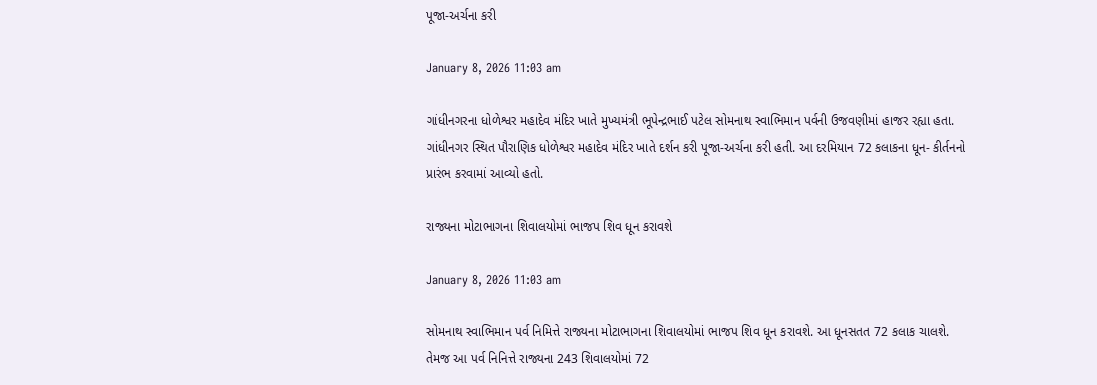પૂજા-અર્ચના કરી

January 8, 2026 11:03 am

ગાંધીનગરના ધોળેશ્વર મહાદેવ મંદિર ખાતે મુખ્યમંત્રી ભૂપેન્દ્રભાઈ પટેલ સોમનાથ સ્વાભિમાન પર્વની ઉજવણીમાં હાજર રહ્યા હતા. ગાંધીનગર સ્થિત પૌરાણિક ધોળેશ્વર મહાદેવ મંદિર ખાતે દર્શન કરી પૂજા-અર્ચના કરી હતી. આ દરમિયાન 72 કલાકના ધૂન- કીર્તનનો પ્રારંભ કરવામાં આવ્યો હતો.

રાજ્યના મોટાભાગના શિવાલયોમાં ભાજપ શિવ ધૂન કરાવશે

January 8, 2026 11:03 am

સોમનાથ સ્વાભિમાન પર્વ નિમિત્તે રાજ્યના મોટાભાગના શિવાલયોમાં ભાજપ શિવ ધૂન કરાવશે. આ ધૂનસતત 72 કલાક ચાલશે. તેમજ આ પર્વ નિનિત્તે રાજ્યના 243 શિવાલયોમાં 72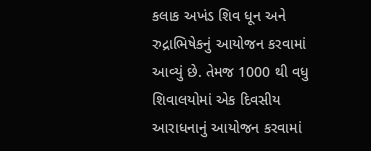કલાક અખંડ શિવ ધૂન અને રુદ્રાભિષેકનું આયોજન કરવામાં આવ્યું છે. તેમજ 1000 થી વધુ શિવાલયોમાં એક દિવસીય આરાધનાનું આયોજન કરવામાં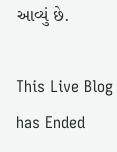આવ્યું છે.

This Live Blog has Ended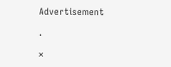Advertisement

.

×